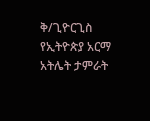ቅ/ጊዮርጊስ የኢትዮጵያ አርማ አትሌት ታምራት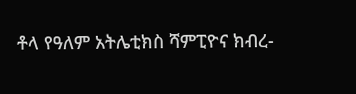ቶላ የዓለም አትሌቲክስ ሻምፒዮና ክብረ-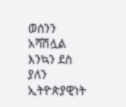ወሰንን አሻሽሏል እንኳን ደስ ያለን ኢትዮጵያዊነት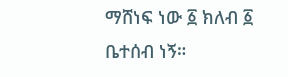ማሸነፍ ነው ፩ ክለብ ፩ ቤተሰብ ነኝ።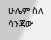ሁሌም ስለ ሳንጃው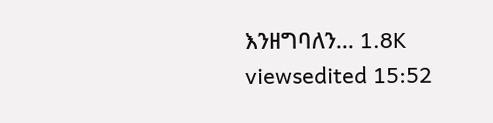እንዘግባለን... 1.8K viewsedited 15:52